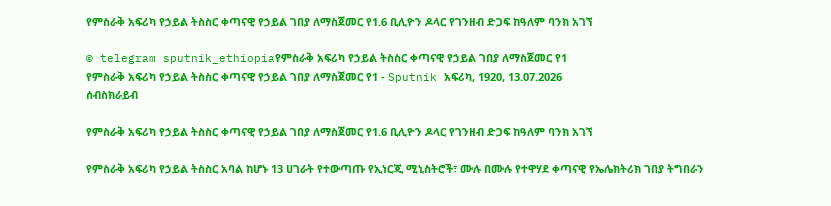የምስራቅ አፍሪካ የኃይል ትስስር ቀጣናዊ የኃይል ገበያ ለማስጀመር የ1.6 ቢሊዮን ዶላር የገንዘብ ድጋፍ ከዓለም ባንክ አገኘ

© telegram sputnik_ethiopiaየምስራቅ አፍሪካ የኃይል ትስስር ቀጣናዊ የኃይል ገበያ ለማስጀመር የ1
የምስራቅ አፍሪካ የኃይል ትስስር ቀጣናዊ የኃይል ገበያ ለማስጀመር የ1 - Sputnik አፍሪካ, 1920, 13.07.2026
ሰብስክራይብ

የምስራቅ አፍሪካ የኃይል ትስስር ቀጣናዊ የኃይል ገበያ ለማስጀመር የ1.6 ቢሊዮን ዶላር የገንዘብ ድጋፍ ከዓለም ባንክ አገኘ

የምስራቅ አፍሪካ የኃይል ትስስር አባል ከሆኑ 13 ሀገራት የተውጣጡ የኢነርጂ ሚኒስትሮች፣ ሙሉ በሙሉ የተዋሃደ ቀጣናዊ የኤሌክትሪክ ገበያ ትግበራን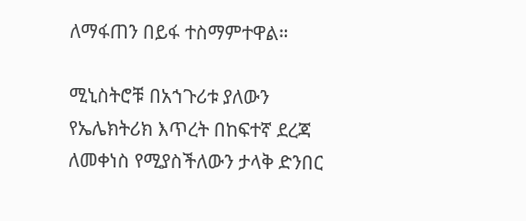ለማፋጠን በይፋ ተስማምተዋል።

ሚኒስትሮቹ በአኀጉሪቱ ያለውን የኤሌክትሪክ እጥረት በከፍተኛ ደረጃ ለመቀነስ የሚያስችለውን ታላቅ ድንበር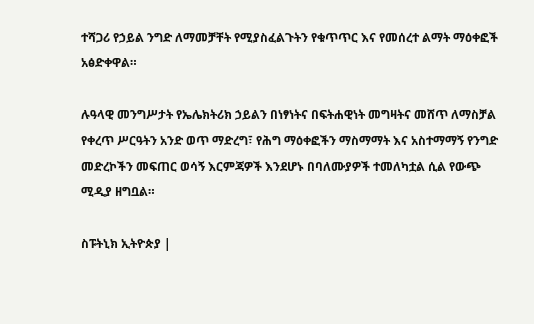ተሻጋሪ የኃይል ንግድ ለማመቻቸት የሚያስፈልጉትን የቁጥጥር እና የመሰረተ ልማት ማዕቀፎች አፅድቀዋል።

ሉዓላዊ መንግሥታት የኤሌክትሪክ ኃይልን በነፃነትና በፍትሐዊነት መግዛትና መሸጥ ለማስቻል የቀረጥ ሥርዓትን አንድ ወጥ ማድረግ፣ የሕግ ማዕቀፎችን ማስማማት እና አስተማማኝ የንግድ መድረኮችን መፍጠር ወሳኝ እርምጃዎች እንደሆኑ በባለሙያዎች ተመለካቷል ሲል የውጭ ሚዲያ ዘግቧል።

ስፑትኒክ ኢትዮጵያ |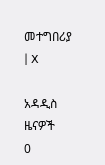መተግበሪያ | X

አዳዲስ ዜናዎች
0